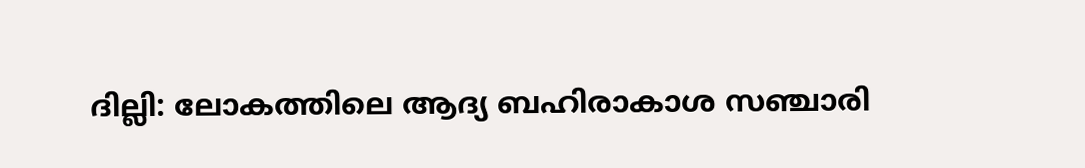ദില്ലി: ലോകത്തിലെ ആദ്യ ബഹിരാകാശ സഞ്ചാരി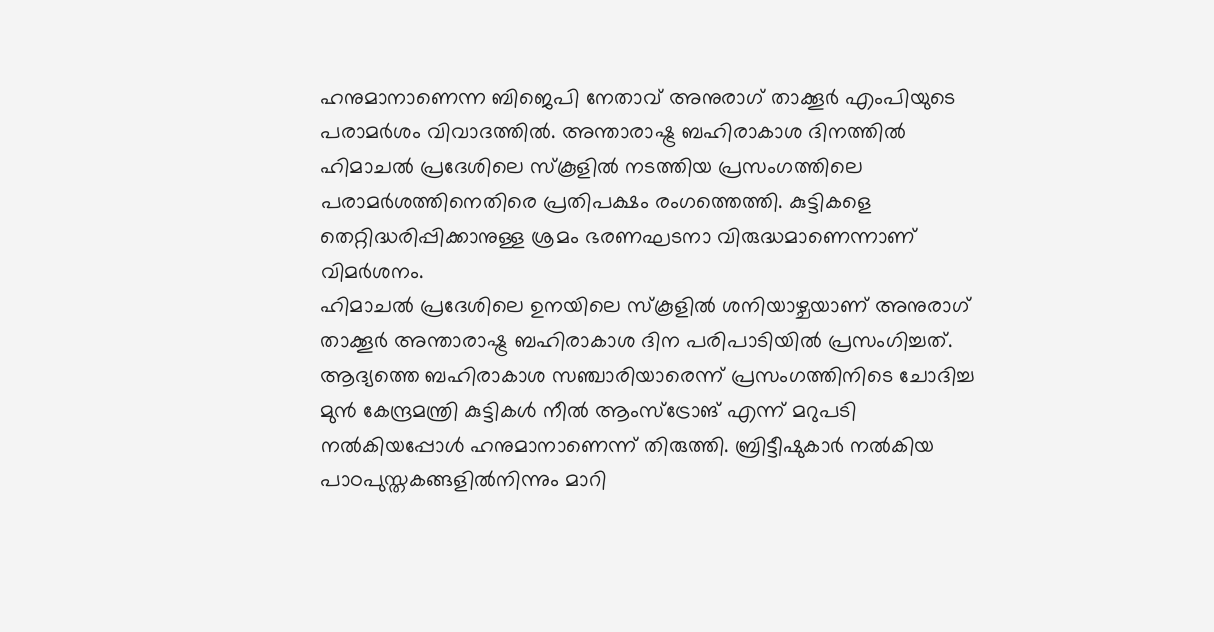ഹനുമാനാണെന്ന ബിജെപി നേതാവ് അനുരാഗ് താക്കൂർ എംപിയുടെ പരാമർശം വിവാദത്തിൽ. അന്താരാഷ്ട്ര ബഹിരാകാശ ദിനത്തിൽ ഹിമാചൽ പ്രദേശിലെ സ്കൂളിൽ നടത്തിയ പ്രസംഗത്തിലെ പരാമർശത്തിനെതിരെ പ്രതിപക്ഷം രംഗത്തെത്തി. കുട്ടികളെ തെറ്റിദ്ധരിപ്പിക്കാനുള്ള ശ്രമം ഭരണഘടനാ വിരുദ്ധമാണെന്നാണ് വിമർശനം.
ഹിമാചൽ പ്രദേശിലെ ഉനയിലെ സ്കൂളിൽ ശനിയാഴ്ചയാണ് അനുരാഗ് താക്കൂർ അന്താരാഷ്ട്ര ബഹിരാകാശ ദിന പരിപാടിയിൽ പ്രസംഗിച്ചത്. ആദ്യത്തെ ബഹിരാകാശ സഞ്ചാരിയാരെന്ന് പ്രസംഗത്തിനിടെ ചോദിച്ച മുൻ കേന്ദ്രമന്ത്രി കുട്ടികൾ നീൽ ആംസ്ട്രോങ് എന്ന് മറുപടി നൽകിയപ്പോൾ ഹനുമാനാണെന്ന് തിരുത്തി. ബ്രിട്ടീഷുകാർ നൽകിയ പാഠപുസ്തകങ്ങളിൽനിന്നും മാറി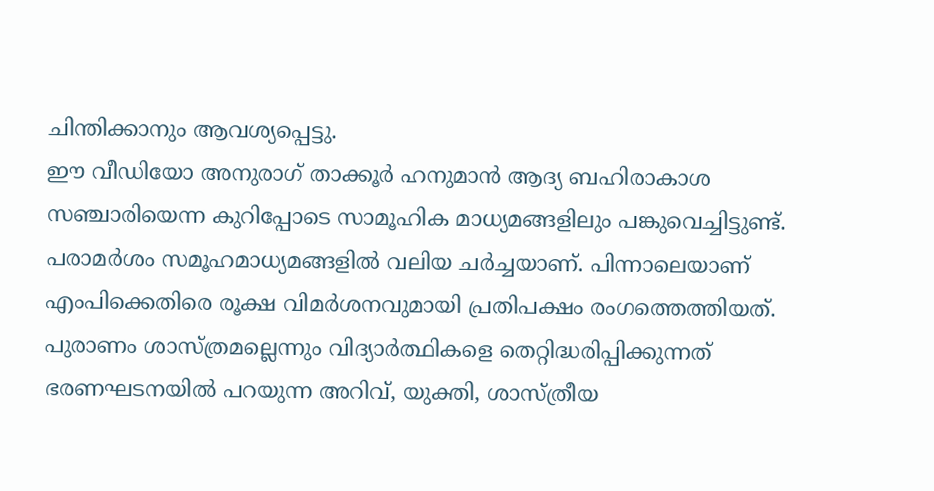ചിന്തിക്കാനും ആവശ്യപ്പെട്ടു.
ഈ വീഡിയോ അനുരാഗ് താക്കൂർ ഹനുമാൻ ആദ്യ ബഹിരാകാശ സഞ്ചാരിയെന്ന കുറിപ്പോടെ സാമൂഹിക മാധ്യമങ്ങളിലും പങ്കുവെച്ചിട്ടുണ്ട്. പരാമർശം സമൂഹമാധ്യമങ്ങളിൽ വലിയ ചർച്ചയാണ്. പിന്നാലെയാണ് എംപിക്കെതിരെ രൂക്ഷ വിമർശനവുമായി പ്രതിപക്ഷം രംഗത്തെത്തിയത്. പുരാണം ശാസ്ത്രമല്ലെന്നും വിദ്യാർത്ഥികളെ തെറ്റിദ്ധരിപ്പിക്കുന്നത് ഭരണഘടനയിൽ പറയുന്ന അറിവ്, യുക്തി, ശാസ്ത്രീയ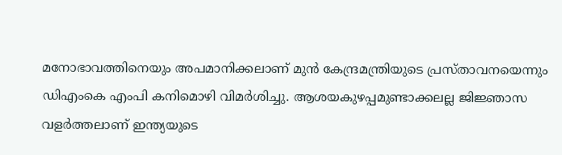മനോഭാവത്തിനെയും അപമാനിക്കലാണ് മുൻ കേന്ദ്രമന്ത്രിയുടെ പ്രസ്താവനയെന്നും ഡിഎംകെ എംപി കനിമൊഴി വിമർശിച്ചു. ആശയകുഴപ്പമുണ്ടാക്കലല്ല ജിജ്ഞാസ വളർത്തലാണ് ഇന്ത്യയുടെ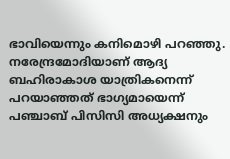ഭാവിയെന്നും കനിമൊഴി പറഞ്ഞു. നരേന്ദ്രമോദിയാണ് ആദ്യ ബഹിരാകാശ യാത്രികനെന്ന് പറയാഞ്ഞത് ഭാഗ്യമായെന്ന് പഞ്ചാബ് പിസിസി അധ്യക്ഷനും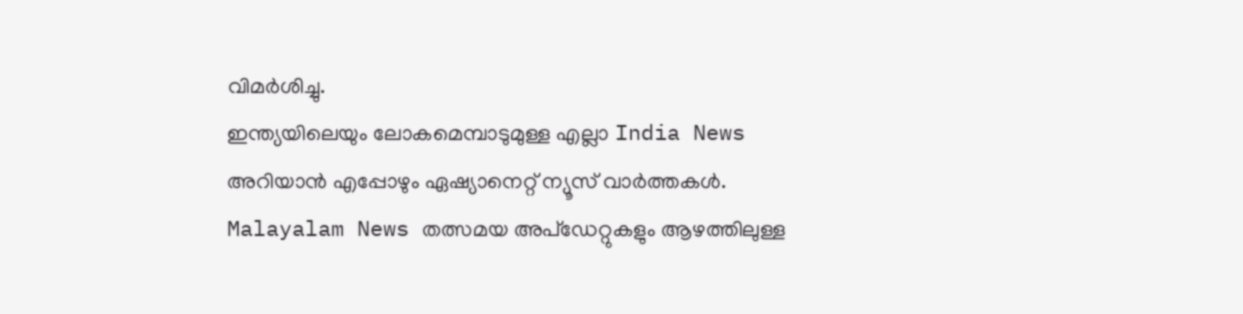വിമർശിച്ചു.
ഇന്ത്യയിലെയും ലോകമെമ്പാടുമുള്ള എല്ലാ India News അറിയാൻ എപ്പോഴും ഏഷ്യാനെറ്റ് ന്യൂസ് വാർത്തകൾ. Malayalam News തത്സമയ അപ്ഡേറ്റുകളും ആഴത്തിലുള്ള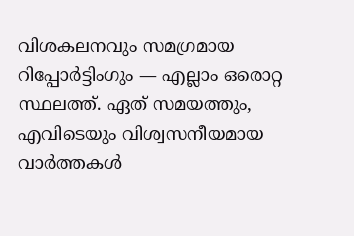വിശകലനവും സമഗ്രമായ റിപ്പോർട്ടിംഗും — എല്ലാം ഒരൊറ്റ സ്ഥലത്ത്. ഏത് സമയത്തും, എവിടെയും വിശ്വസനീയമായ വാർത്തകൾ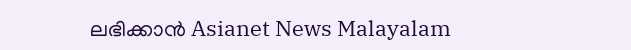ലഭിക്കാൻ Asianet News Malayalam